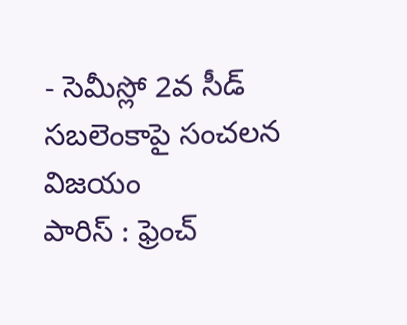- సెమీస్లో 2వ సీడ్ సబలెంకాపై సంచలన విజయం
పారిస్ : ఫ్రెంచ్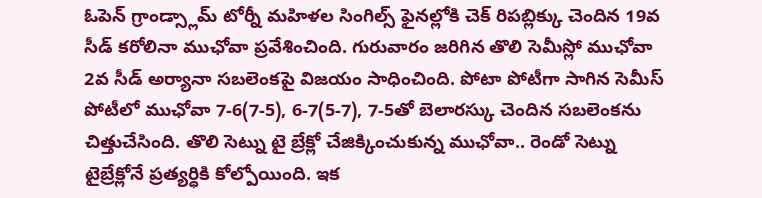ఓపెన్ గ్రాండ్స్లామ్ టోర్నీ మహిళల సింగిల్స్ ఫైనల్లోకి చెక్ రిపబ్లిక్కు చెందిన 19వ సీడ్ కరోలినా ముఛోవా ప్రవేశించింది. గురువారం జరిగిన తొలి సెమీస్లో ముఛోవా 2వ సీడ్ అర్యానా సబలెంకపై విజయం సాధించింది. పోటా పోటీగా సాగిన సెమీస్ పోటీలో ముఛోవా 7-6(7-5), 6-7(5-7), 7-5తో బెలారస్కు చెందిన సబలెంకను చిత్తుచేసింది. తొలి సెట్ను టై బ్రేక్లో చేజిక్కించుకున్న ముఛోవా.. రెండో సెట్ను టైబ్రేక్లోనే ప్రత్యర్ధికి కోల్పోయింది. ఇక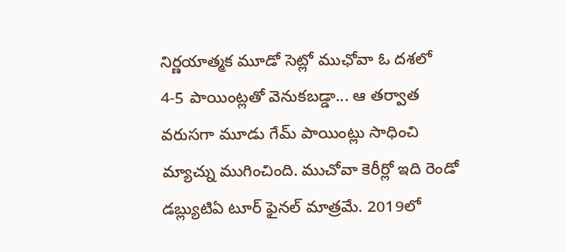నిర్ణయాత్మక మూడో సెట్లో ముఛోవా ఓ దశలో 4-5 పాయింట్లతో వెనుకబడ్డా... ఆ తర్వాత వరుసగా మూడు గేమ్ పాయింట్లు సాధించి మ్యాచ్ను ముగించింది. ముచోవా కెరీర్లో ఇది రెండో డబ్ల్యుటిఏ టూర్ ఫైనల్ మాత్రమే. 2019లో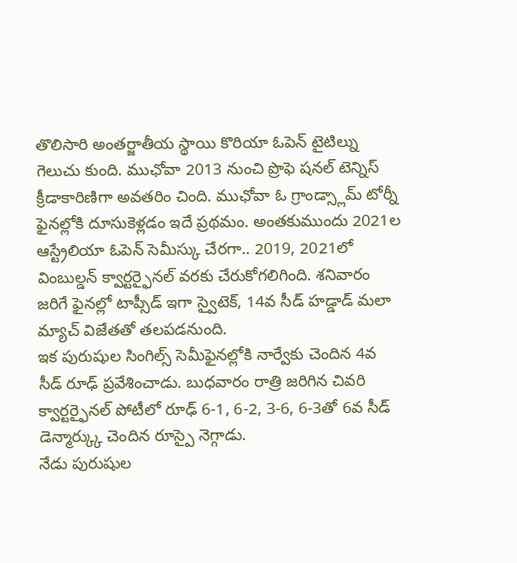తొలిసారి అంతర్జాతీయ స్థాయి కొరియా ఓపెన్ టైటిల్ను గెలుచు కుంది. ముఛోవా 2013 నుంచి ప్రొఫె షనల్ టెన్నిస్ క్రీడాకారిణిగా అవతరిం చింది. ముఛోవా ఓ గ్రాండ్స్లామ్ టోర్నీ ఫైనల్లోకి దూసుకెళ్లడం ఇదే ప్రథమం. అంతకుముందు 2021ల ఆస్ట్రేలియా ఓపెన్ సెమీస్కు చేరగా.. 2019, 2021లో వింబుల్డన్ క్వార్టర్ఫైనల్ వరకు చేరుకోగలిగింది. శనివారం జరిగే ఫైనల్లో టాప్సీడ్ ఇగా స్వైటెక్, 14వ సీడ్ హడ్డాడ్ మలా మ్యాచ్ విజేతతో తలపడనుంది.
ఇక పురుషుల సింగిల్స్ సెమీఫైనల్లోకి నార్వేకు చెందిన 4వ సీడ్ రూఢ్ ప్రవేశించాడు. బుధవారం రాత్రి జరిగిన చివరి క్వార్టర్ఫైనల్ పోటీలో రూఢ్ 6-1, 6-2, 3-6, 6-3తో 6వ సీడ్ డెన్మార్క్కు చెందిన రూస్పై నెగ్గాడు.
నేడు పురుషుల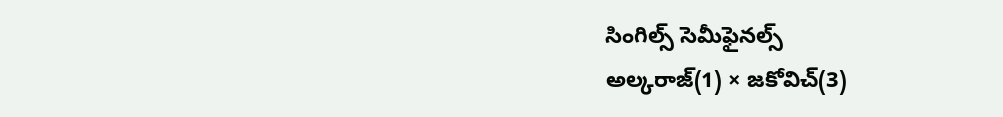సింగిల్స్ సెమీఫైనల్స్
అల్కరాజ్(1) × జకోవిచ్(3)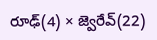రూఢ్(4) × జ్వెరేవ్(22)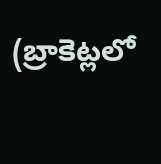(బ్రాకెట్లలో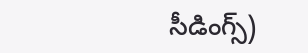సీడింగ్స్)